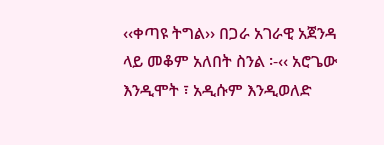‹‹ቀጣዩ ትግል›› በጋራ አገራዊ አጀንዳ ላይ መቆም አለበት ስንል ፡-‹‹ አሮጌው እንዲሞት ፣ አዲሱም እንዲወለድ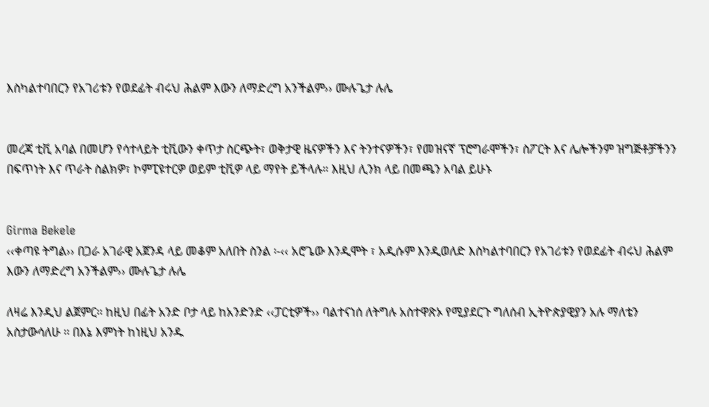እስካልተባበርን የአገሪቱን የወደፊት ብሩህ ሕልም እውን ለማድረግ አንችልም›› ሙሉጌታ ሉሌ


መረጃ ቲቪ አባል በመሆን የሳተላይት ቲቪውን ቀጥታ ስርጭት፣ ወቅታዊ ዜናዎችን እና ትንተናዎችን፣ የመዝናኛ ፕሮግራሞችን፣ ስፖርት እና ሌሎችንም ዝግጅቶቻችንን በፍጥነት እና ጥራት ስልክዎ፣ ኮምፒዩተርዎ ወይም ቲቪዎ ላይ ማየት ይችላሉ። እዚህ ሊንክ ላይ በመጫን አባል ይሁኑ


Girma Bekele
‹‹ቀጣዩ ትግል›› በጋራ አገራዊ አጀንዳ ላይ መቆም አለበት ስንል ፡-‹‹ አሮጌው እንዲሞት ፣ አዲሱም እንዲወለድ እስካልተባበርን የአገሪቱን የወደፊት ብሩህ ሕልም እውን ለማድረግ አንችልም›› ሙሉጌታ ሉሌ

ለዛሬ እንዲህ ልጀምር፡፡ ከዚህ በፊት አንድ ቦታ ላይ ከአንድንድ ‹‹ፓርቲዎች›› ባልተናነሰ ለትግሉ አስተዋጽኦ የሚያደርጉ ግለሰብ ኢትዮጵያዊያን አሉ ማለቴን አስታውሳለሁ ፡፡ በእኔ እምነት ከነዚህ አንዱ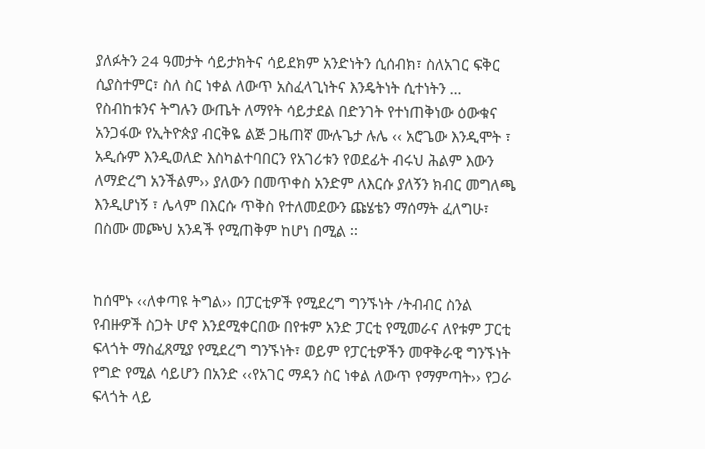ያለፉትን 24 ዓመታት ሳይታክትና ሳይደክም አንድነትን ሲሰብክ፣ ስለአገር ፍቅር ሲያስተምር፣ ስለ ስር ነቀል ለውጥ አስፈላጊነትና እንዴትነት ሲተነትን … የስብከቱንና ትግሉን ውጤት ለማየት ሳይታደል በድንገት የተነጠቅነው ዕውቁና አንጋፋው የኢትዮጵያ ብርቅዬ ልጅ ጋዜጠኛ ሙሉጌታ ሉሌ ‹‹ አሮጌው እንዲሞት ፣ አዲሱም እንዲወለድ እስካልተባበርን የአገሪቱን የወደፊት ብሩህ ሕልም እውን ለማድረግ አንችልም›› ያለውን በመጥቀስ አንድም ለእርሱ ያለኝን ክብር መግለጫ እንዲሆነኝ ፣ ሌላም በእርሱ ጥቅስ የተለመደውን ጩሄቴን ማሰማት ፈለግሁ፣ በስሙ መጮህ አንዳች የሚጠቅም ከሆነ በሚል ፡፡


ከሰሞኑ ‹‹ለቀጣዩ ትግል›› በፓርቲዎች የሚደረግ ግንኙነት /ትብብር ስንል የብዙዎች ስጋት ሆኖ እንደሚቀርበው በየቱም አንድ ፓርቲ የሚመራና ለየቱም ፓርቲ ፍላጎት ማስፈጸሚያ የሚደረግ ግንኙነት፣ ወይም የፓርቲዎችን መዋቅራዊ ግንኙነት የግድ የሚል ሳይሆን በአንድ ‹‹የአገር ማዳን ስር ነቀል ለውጥ የማምጣት›› የጋራ ፍላጎት ላይ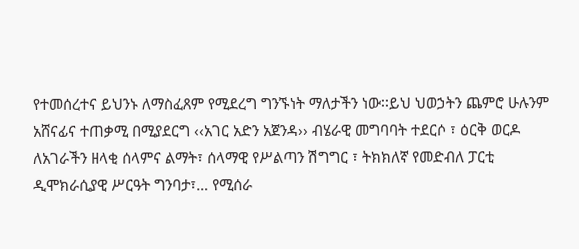የተመሰረተና ይህንኑ ለማስፈጸም የሚደረግ ግንኙነት ማለታችን ነው፡፡ይህ ህወኃትን ጨምሮ ሁሉንም አሸናፊና ተጠቃሚ በሚያደርግ ‹‹አገር አድን አጀንዳ›› ብሄራዊ መግባባት ተደርሶ ፣ ዕርቅ ወርዶ ለአገራችን ዘላቂ ሰላምና ልማት፣ ሰላማዊ የሥልጣን ሽግግር ፣ ትክክለኛ የመድብለ ፓርቲ ዲሞክራሲያዊ ሥርዓት ግንባታ፣… የሚሰራ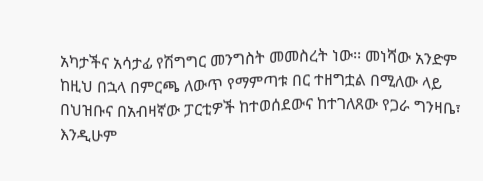አካታችና አሳታፊ የሽግግር መንግስት መመስረት ነው፡፡ መነሻው አንድም ከዚህ በኋላ በምርጫ ለውጥ የማምጣቱ በር ተዘግቷል በሚለው ላይ በህዝቡና በአብዛኛው ፓርቲዎች ከተወሰደውና ከተገለጸው የጋራ ግንዛቤ፣ እንዲሁም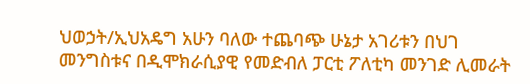ህወኃት/ኢህአዴግ አሁን ባለው ተጨባጭ ሁኔታ አገሪቱን በህገ መንግስቱና በዲሞክራሲያዊ የመድብለ ፓርቲ ፖለቲካ መንገድ ሊመራት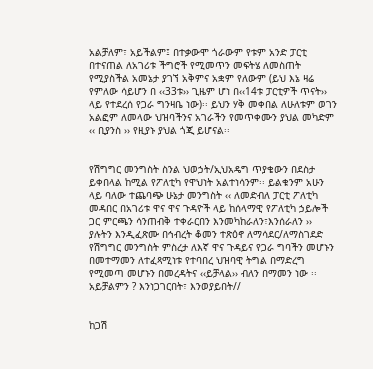አልቻለም፣ አይችልም፤ በተቃውሞ ጎራውም የቱም አንድ ፓርቲ በተናጠል ለአገሪቱ ችግሮች የሚመጥን መፍትሄ ለመስጠት የሚያስችል አመኔታ ያገኘ አቅምና አቋም የለውም (ይህ እኔ ዛሬ የምለው ሳይሆን በ ‹‹33ቱ›› ጊዜም ሆነ በ‹‹14ቱ ፓርቲዎች ጥናት›› ላይ የተደረሰ የጋራ ግንዛቤ ነው)፡፡ ይህን ሃቅ መቀበል ለሁለቱም ወገን አልፎም ለመላው ህዝባችንና አገራችን የመጥቀሙን ያህል መካድም ‹‹ ቢያንስ ›› የዚያኑ ያህል ጎጂ ይሆናል፡፡


የሽግግር መንግስት ስንል ህወኃት/ኢህአዴግ ጥያቄውን በደስታ ይቀበላል ከሚል የፖለቲካ የዋህነት አልተነሳንም፡፡ ይልቁንም አሁን ላይ ባለው ተጨባጭ ሁኔታ መንግስት ‹‹ ለመድብለ ፓርቲ ፖለቲካ መዳበር በአገሪቱ ዋና ዋና ጉዳዮች ላይ ከሰላማዊ የፖለቲካ ኃይሎች ጋር ምርጫን ሳንጠብቅ ተቀራርበን እንመካከራለን፣እንሰራለን ›› ያሉትን እንዲፈጽሙ በኅብረት ቆመን ተጽዕኖ ለማሳደር/ለማስገደድ የሽግግር መንግስት ምስረታ ለእኛ ዋና ጉዳይና የጋራ ግባችን መሆኑን በመተማመን ለተፈጻሚነቱ የተባበረ ህዝባዊ ትግል በማድረግ የሚመጣ መሆኑን በመረዳትና ‹‹ይቻላል›› ብለን በማመን ነው ፡፡ አይቻልምን ? እንነጋገርበት፣ እንወያይበት//


ከጋሽ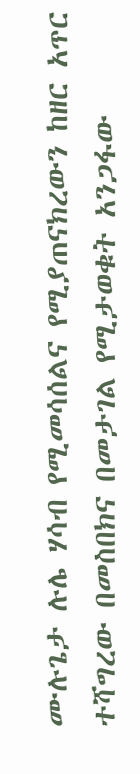ሙሉጌታ ሉሌ ሃሳብ የሚመሳሰልና የሚያጠናክረውን ከዘር አጥር ተሻግረው በመስበክና በመታገል የሚታወቁት አንጋፋው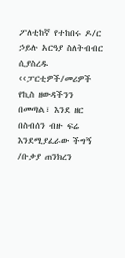ፖለቲከኛ የተከበሩ ዶ/ር ኃይሉ አርዓያ ስለትብብር ሲያስረዱ ‹‹ፓርቲዎች/መሪዎች የኪስ ዘውዳችንን በመጣል፣ እንደ ዘር በስብሰን ብዙ ፍሬ እንደሚያፈራው ችግኝ /ቡቃያ ጠንክረን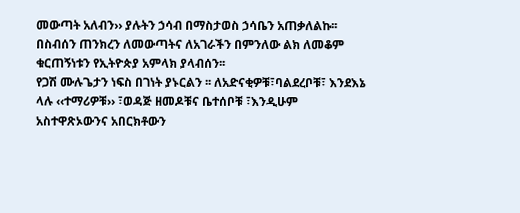መውጣት አለብን›› ያሉትን ኃሳብ በማስታወስ ኃሳቤን አጠቃለልኩ፡፡ በስብሰን ጠንክረን ለመውጣትና ለአገራችን በምንለው ልክ ለመቆም ቁርጠኝነቱን የኢትዮጵያ አምላክ ያላብሰን፡፡
የጋሽ ሙሉጌታን ነፍስ በገነት ያኑርልን ፡፡ ለአድናቂዎቹ፣ባልደረቦቹ፣ እንደእኔ ላሉ ‹‹ተማሪዎቹ›› ፣ወዳጅ ዘመዶቹና ቤተሰቦቹ ፣እንዲሁም አስተዋጽኦውንና አበርክቶውን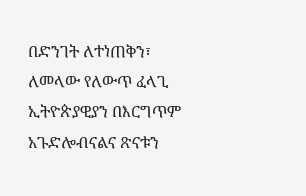በድንገት ለተነጠቅን፣ ለመላው የለውጥ ፈላጊ ኢትዮጵያዊያን በእርግጥም አጉድሎብናልና ጽናቱን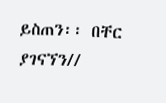ይስጠን፡፡ በቸር ያገናኘን//